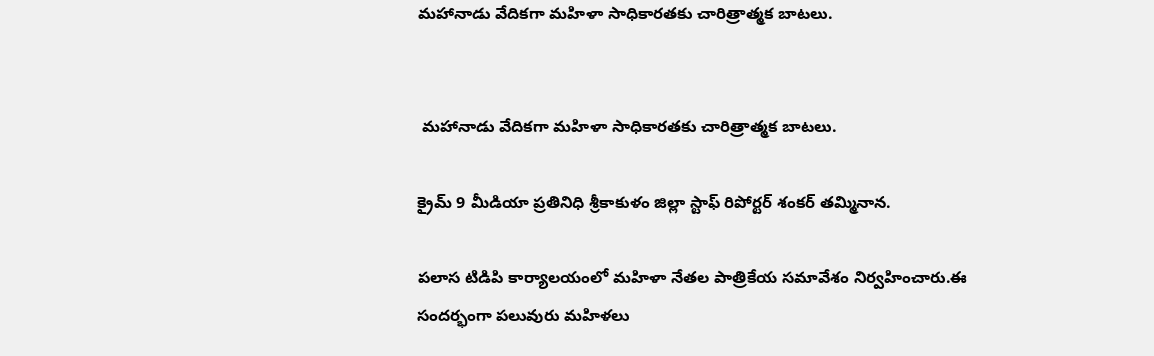మహానాడు వేదికగా మహిళా సాధికారతకు చారిత్రాత్మక బాటలు.


 మహానాడు వేదికగా మహిళా సాధికారతకు చారిత్రాత్మక బాటలు.

క్రైమ్ 9 మీడియా ప్రతినిధి శ్రీకాకుళం జిల్లా స్టాఫ్ రిపోర్టర్ శంకర్ తమ్మినాన.

పలాస టిడిపి కార్యాలయంలో మహిళా నేతల పాత్రికేయ సమావేశం నిర్వహించారు.ఈ సందర్భంగా పలువురు మహిళలు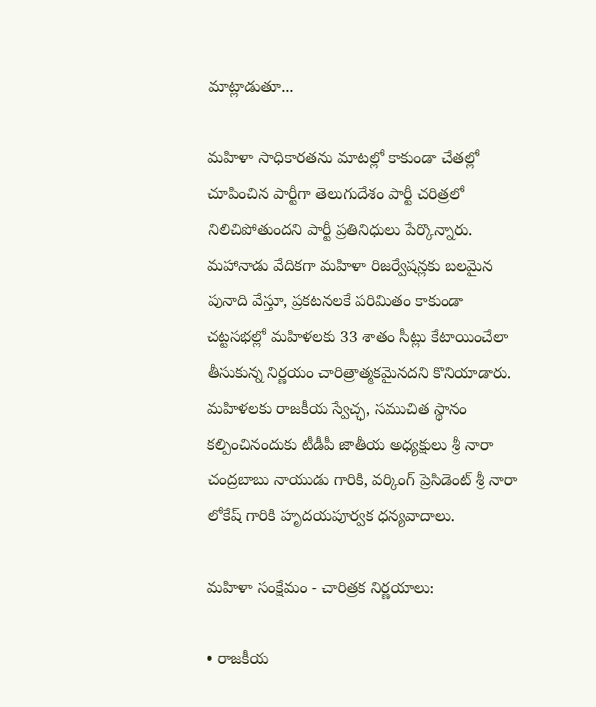మాట్లాడుతూ...

మహిళా సాధికారతను మాటల్లో కాకుండా చేతల్లో చూపించిన పార్టీగా తెలుగుదేశం పార్టీ చరిత్రలో నిలిచిపోతుందని పార్టీ ప్రతినిధులు పేర్కొన్నారు. మహానాడు వేదికగా మహిళా రిజర్వేషన్లకు బలమైన పునాది వేస్తూ, ప్రకటనలకే పరిమితం కాకుండా చట్టసభల్లో మహిళలకు 33 శాతం సీట్లు కేటాయించేలా తీసుకున్న నిర్ణయం చారిత్రాత్మకమైనదని కొనియాడారు. మహిళలకు రాజకీయ స్వేచ్ఛ, సముచిత స్థానం కల్పించినందుకు టీడీపీ జాతీయ అధ్యక్షులు శ్రీ నారా చంద్రబాబు నాయుడు గారికి, వర్కింగ్ ప్రెసిడెంట్ శ్రీ నారా లోకేష్ గారికి హృదయపూర్వక ధన్యవాదాలు.

మహిళా సంక్షేమం - చారిత్రక నిర్ణయాలు:

• రాజకీయ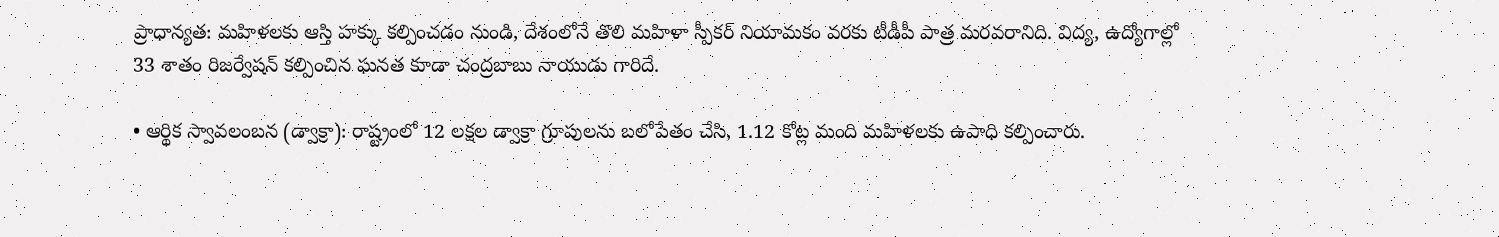ప్రాధాన్యత: మహిళలకు ఆస్తి హక్కు కల్పించడం నుండి, దేశంలోనే తొలి మహిళా స్పీకర్ నియామకం వరకు టీడీపీ పాత్ర మరవరానిది. విద్య, ఉద్యోగాల్లో 33 శాతం రిజర్వేషన్ కల్పించిన ఘనత కూడా చంద్రబాబు నాయుడు గారిదే.

• ఆర్థిక స్వావలంబన (డ్వాక్రా): రాష్ట్రంలో 12 లక్షల డ్వాక్రా గ్రూపులను బలోపేతం చేసి, 1.12 కోట్ల మంది మహిళలకు ఉపాధి కల్పించారు.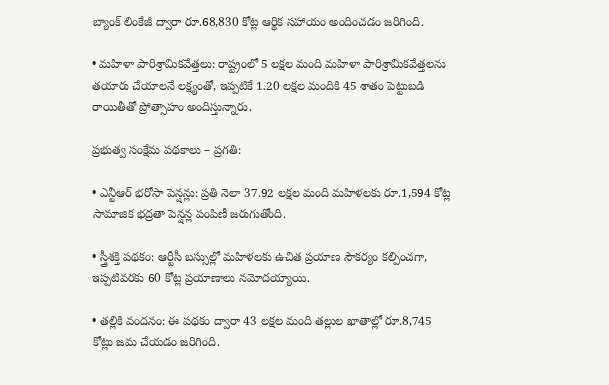బ్యాంక్ లింకేజీ ద్వారా రూ.68,830 కోట్ల ఆర్థిక సహాయం అందించడం జరిగింది.

• మహిళా పారిశ్రామికవేత్తలు: రాష్ట్రంలో 5 లక్షల మంది మహిళా పారిశ్రామికవేత్తలను తయారు చేయాలనే లక్ష్యంతో, ఇప్పటికే 1.20 లక్షల మందికి 45 శాతం పెట్టుబడి రాయితీతో ప్రోత్సాహం అందిస్తున్నారు.

ప్రభుత్వ సంక్షేమ పథకాలు – ప్రగతి:

• ఎన్టీఆర్ భరోసా పెన్షన్లు: ప్రతి నెలా 37.92 లక్షల మంది మహిళలకు రూ.1,594 కోట్ల సామాజిక భద్రతా పెన్షన్ల పంపిణీ జరుగుతోంది.

• స్త్రీశక్తి పథకం: ఆర్టీసీ బస్సుల్లో మహిళలకు ఉచిత ప్రయాణ సౌకర్యం కల్పించగా, ఇప్పటివరకు 60 కోట్ల ప్రయాణాలు నమోదయ్యాయి.

• తల్లికి వందనం: ఈ పథకం ద్వారా 43 లక్షల మంది తల్లుల ఖాతాల్లో రూ.8,745 కోట్లు జమ చేయడం జరిగింది.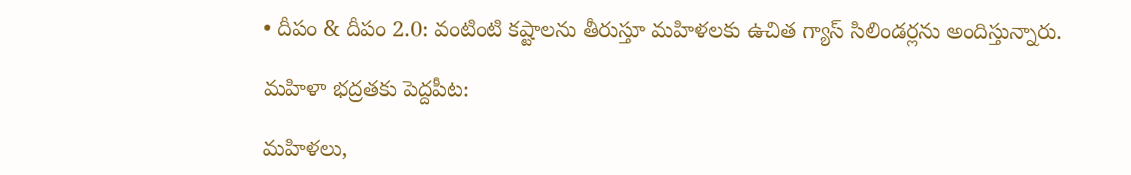• దీపం & దీపం 2.0: వంటింటి కష్టాలను తీరుస్తూ మహిళలకు ఉచిత గ్యాస్ సిలిండర్లను అందిస్తున్నారు.

మహిళా భద్రతకు పెద్దపీట:

మహిళలు,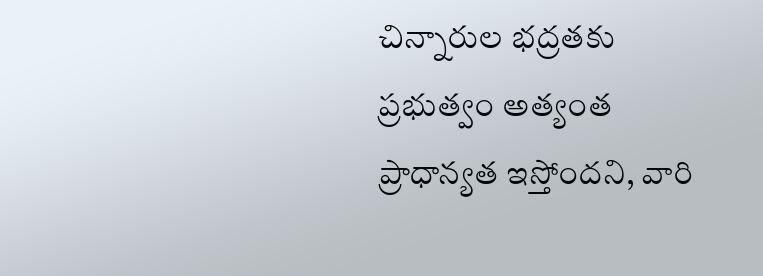చిన్నారుల భద్రతకు ప్రభుత్వం అత్యంత ప్రాధాన్యత ఇస్తోందని, వారి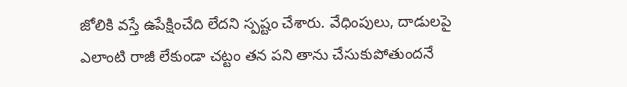జోలికి వస్తే ఉపేక్షించేది లేదని స్పష్టం చేశారు. వేధింపులు, దాడులపై ఎలాంటి రాజీ లేకుండా చట్టం తన పని తాను చేసుకుపోతుందనే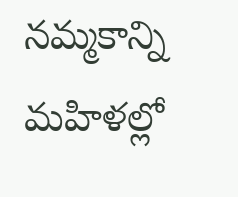నమ్మకాన్ని మహిళల్లో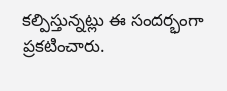కల్పిస్తున్నట్లు ఈ సందర్భంగా ప్రకటించారు.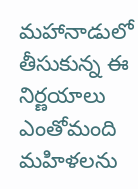మహానాడులో తీసుకున్న ఈ నిర్ణయాలు ఎంతోమంది మహిళలను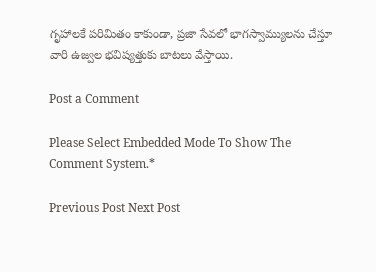గృహాలకే పరిమితం కాకుండా, ప్రజా సేవలో భాగస్వామ్యులను చేస్తూ వారి ఉజ్వల భవిష్యత్తుకు బాటలు వేస్తాయి.

Post a Comment

Please Select Embedded Mode To Show The Comment System.*

Previous Post Next Post